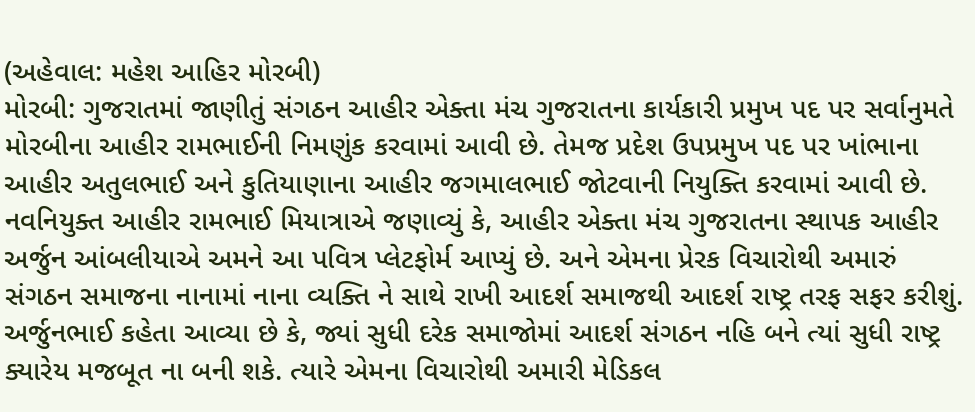(અહેવાલ: મહેશ આહિર મોરબી)
મોરબી: ગુજરાતમાં જાણીતું સંગઠન આહીર એક્તા મંચ ગુજરાતના કાર્યકારી પ્રમુખ પદ પર સર્વાનુમતે મોરબીના આહીર રામભાઈની નિમણુંક કરવામાં આવી છે. તેમજ પ્રદેશ ઉપપ્રમુખ પદ પર ખાંભાના આહીર અતુલભાઈ અને કુતિયાણાના આહીર જગમાલભાઈ જોટવાની નિયુક્તિ કરવામાં આવી છે.
નવનિયુક્ત આહીર રામભાઈ મિયાત્રાએ જણાવ્યું કે, આહીર એક્તા મંચ ગુજરાતના સ્થાપક આહીર અર્જુન આંબલીયાએ અમને આ પવિત્ર પ્લેટફોર્મ આપ્યું છે. અને એમના પ્રેરક વિચારોથી અમારું સંગઠન સમાજના નાનામાં નાના વ્યક્તિ ને સાથે રાખી આદર્શ સમાજથી આદર્શ રાષ્ટ્ર તરફ સફર કરીશું. અર્જુનભાઈ કહેતા આવ્યા છે કે, જ્યાં સુધી દરેક સમાજોમાં આદર્શ સંગઠન નહિ બને ત્યાં સુધી રાષ્ટ્ર ક્યારેય મજબૂત ના બની શકે. ત્યારે એમના વિચારોથી અમારી મેડિકલ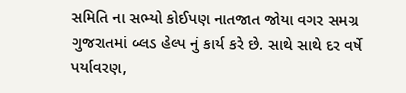સમિતિ ના સભ્યો કોઈપણ નાતજાત જોયા વગર સમગ્ર ગુજરાતમાં બ્લડ હેલ્પ નું કાર્ય કરે છે. સાથે સાથે દર વર્ષે પર્યાવરણ,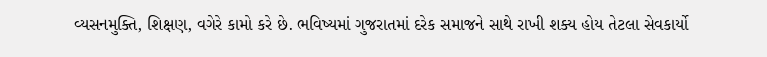વ્યસનમુક્તિ, શિક્ષણ, વગેરે કામો કરે છે. ભવિષ્યમાં ગુજરાતમાં દરેક સમાજને સાથે રાખી શક્ય હોય તેટલા સેવકાર્યો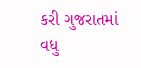કરી ગુજરાતમાં વધુ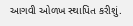આગવી ઓળખ સ્થાપિત કરીશું.